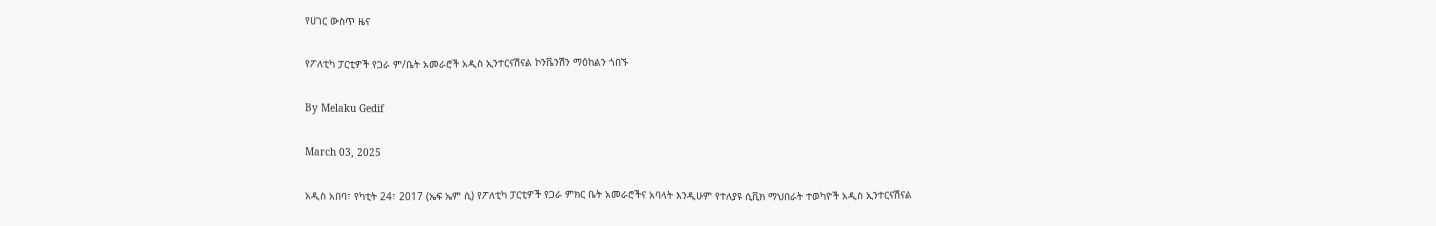የሀገር ውስጥ ዜና

የፖለቲካ ፓርቲዎች የጋራ ም/ቤት አመራሮች አዲስ ኢንተርናሽናል ኮንቬንሽን ማዕከልን ጎበኙ

By Melaku Gedif

March 03, 2025

አዲስ አበባ፣ የካቲት 24፣ 2017 (ኤፍ ኤም ሲ) የፖለቲካ ፓርቲዎች የጋራ ምክር ቤት አመራሮችና አባላት እንዲሁም የተለያዩ ሲቪክ ማህበራት ተወካዮች አዲስ ኢንተርናሽናል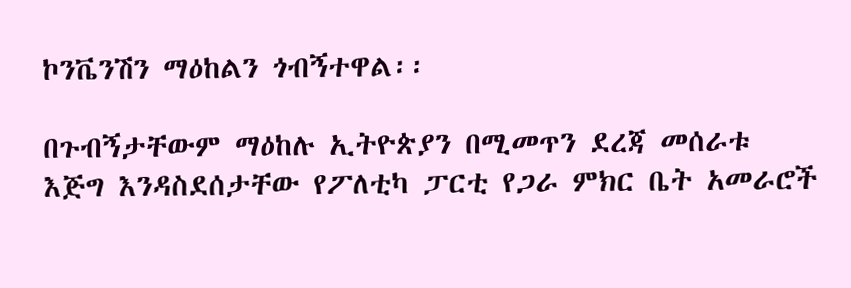ኮንቬንሽን ማዕከልን ጎብኝተዋል፡፡

በጉብኝታቸውም ማዕከሉ ኢትዮጵያን በሚመጥን ደረጃ መሰራቱ እጅግ እንዳስደሰታቸው የፖለቲካ ፓርቲ የጋራ ምክር ቤት አመራሮች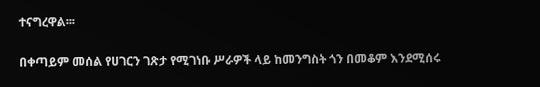ተናግረዋል፡፡፡

በቀጣይም መሰል የሀገርን ገጽታ የሚገነቡ ሥራዎች ላይ ከመንግስት ጎን በመቆም እንደሚሰሩ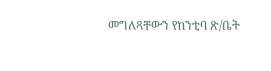መግለጻቸውን የከንቲባ ጽ/ቤት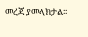መረጃ ያመላክታል፡፡